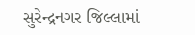સુરેન્દ્રનગર જિલ્લામાં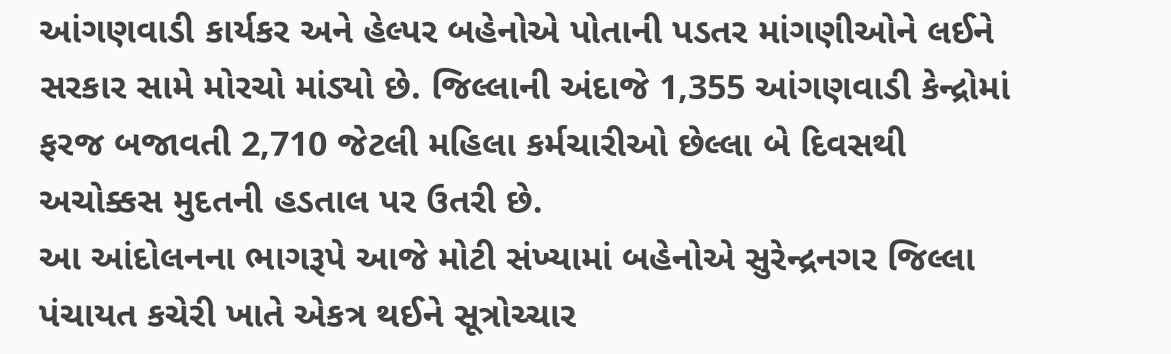આંગણવાડી કાર્યકર અને હેલ્પર બહેનોએ પોતાની પડતર માંગણીઓને લઈને સરકાર સામે મોરચો માંડ્યો છે. જિલ્લાની અંદાજે 1,355 આંગણવાડી કેન્દ્રોમાં ફરજ બજાવતી 2,710 જેટલી મહિલા કર્મચારીઓ છેલ્લા બે દિવસથી અચોક્કસ મુદતની હડતાલ પર ઉતરી છે.
આ આંદોલનના ભાગરૂપે આજે મોટી સંખ્યામાં બહેનોએ સુરેન્દ્રનગર જિલ્લા પંચાયત કચેરી ખાતે એકત્ર થઈને સૂત્રોચ્ચાર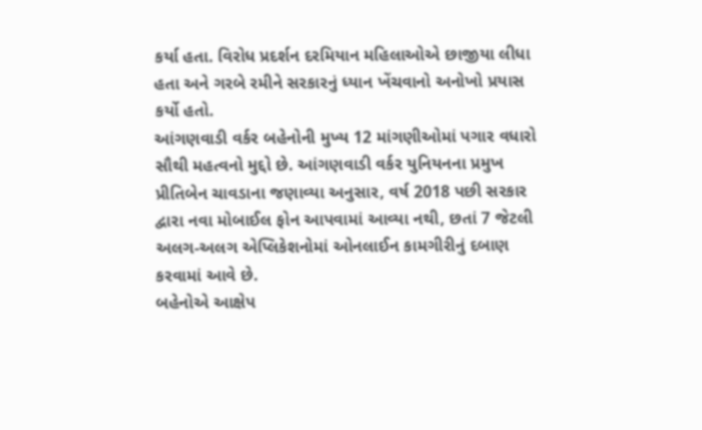કર્યા હતા. વિરોધ પ્રદર્શન દરમિયાન મહિલાઓએ છાજીયા લીધા હતા અને ગરબે રમીને સરકારનું ધ્યાન ખેંચવાનો અનોખો પ્રયાસ કર્યો હતો.
આંગણવાડી વર્કર બહેનોની મુખ્ય 12 માંગણીઓમાં પગાર વધારો સૌથી મહત્વનો મુદ્દો છે. આંગણવાડી વર્કર યુનિયનના પ્રમુખ પ્રીતિબેન ચાવડાના જણાવ્યા અનુસાર, વર્ષ 2018 પછી સરકાર દ્વારા નવા મોબાઈલ ફોન આપવામાં આવ્યા નથી, છતાં 7 જેટલી અલગ-અલગ એપ્લિકેશનોમાં ઓનલાઈન કામગીરીનું દબાણ કરવામાં આવે છે.
બહેનોએ આક્ષેપ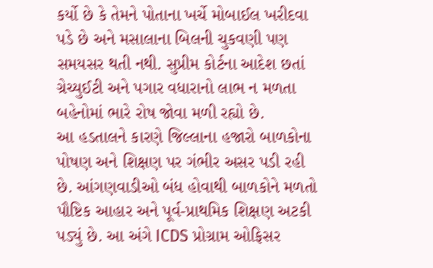કર્યો છે કે તેમને પોતાના ખર્ચે મોબાઈલ ખરીદવા પડે છે અને મસાલાના બિલની ચુકવણી પણ સમયસર થતી નથી. સુપ્રીમ કોર્ટના આદેશ છતાં ગ્રેચ્યુઈટી અને પગાર વધારાનો લાભ ન મળતા બહેનોમાં ભારે રોષ જોવા મળી રહ્યો છે.
આ હડતાલને કારણે જિલ્લાના હજારો બાળકોના પોષણ અને શિક્ષણ પર ગંભીર અસર પડી રહી છે. આંગણવાડીઓ બંધ હોવાથી બાળકોને મળતો પૌષ્ટિક આહાર અને પૂર્વ-પ્રાથમિક શિક્ષણ અટકી પડ્યું છે. આ અંગે ICDS પ્રોગ્રામ ઓફિસર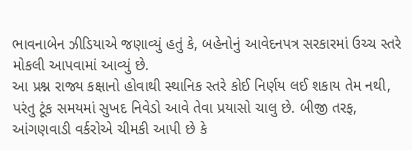ભાવનાબેન ઝીડિયાએ જણાવ્યું હતું કે, બહેનોનું આવેદનપત્ર સરકારમાં ઉચ્ચ સ્તરે મોકલી આપવામાં આવ્યું છે.
આ પ્રશ્ન રાજ્ય કક્ષાનો હોવાથી સ્થાનિક સ્તરે કોઈ નિર્ણય લઈ શકાય તેમ નથી, પરંતુ ટૂંક સમયમાં સુખદ નિવેડો આવે તેવા પ્રયાસો ચાલુ છે. બીજી તરફ, આંગણવાડી વર્કરોએ ચીમકી આપી છે કે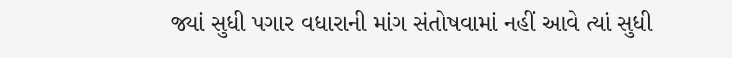જ્યાં સુધી પગાર વધારાની માંગ સંતોષવામાં નહીં આવે ત્યાં સુધી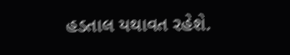હડતાલ યથાવત રહેશે.